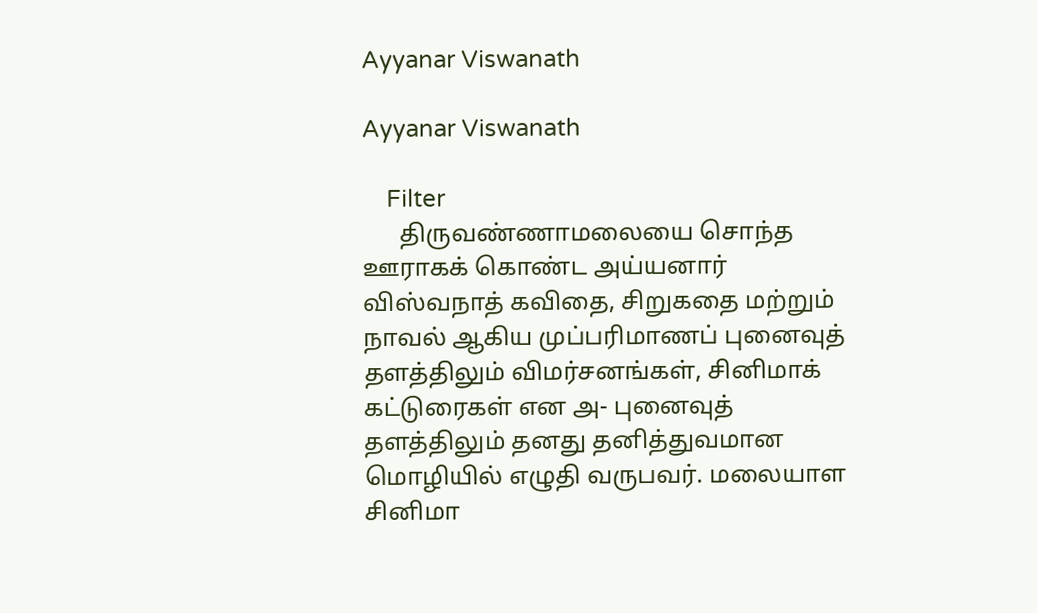Ayyanar Viswanath

Ayyanar Viswanath

    Filter
      திருவண்ணாமலையை சொந்த ஊராகக் கொண்ட அய்யனார் விஸ்வநாத் கவிதை, சிறுகதை மற்றும் நாவல் ஆகிய முப்பரிமாணப் புனைவுத் தளத்திலும் விமர்சனங்கள், சினிமாக் கட்டுரைகள் என அ- புனைவுத் தளத்திலும் தனது தனித்துவமான மொழியில் எழுதி வருபவர். மலையாள சினிமா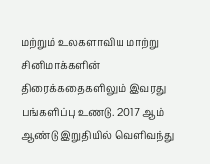மற்றும் உலகளாவிய மாற்று சினிமாக்களின் திரைக்கதைகளிலும் இவரது பங்களிப்பு உணடு. 2017 ஆம் ஆண்டு இறுதியில் வெளிவந்து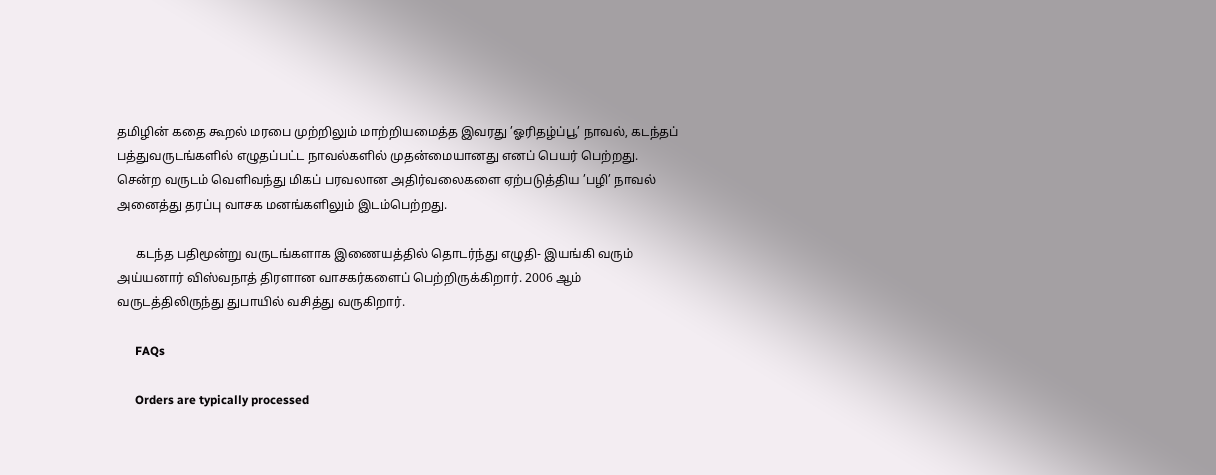தமிழின் கதை கூறல் மரபை முற்றிலும் மாற்றியமைத்த இவரது ’ஓரிதழ்ப்பூ’ நாவல், கடந்தப் பத்துவருடங்களில் எழுதப்பட்ட நாவல்களில் முதன்மையானது எனப் பெயர் பெற்றது. சென்ற வருடம் வெளிவந்து மிகப் பரவலான அதிர்வலைகளை ஏற்படுத்திய ’பழி’ நாவல் அனைத்து தரப்பு வாசக மனங்களிலும் இடம்பெற்றது.

      கடந்த பதிமூன்று வருடங்களாக இணையத்தில் தொடர்ந்து எழுதி- இயங்கி வரும் அய்யனார் விஸ்வநாத் திரளான வாசகர்களைப் பெற்றிருக்கிறார். 2006 ஆம் வருடத்திலிருந்து துபாயில் வசித்து வருகிறார்.

      FAQs

      Orders are typically processed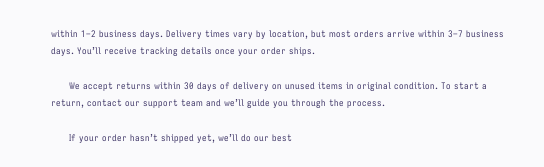within 1–2 business days. Delivery times vary by location, but most orders arrive within 3–7 business days. You’ll receive tracking details once your order ships.

      We accept returns within 30 days of delivery on unused items in original condition. To start a return, contact our support team and we’ll guide you through the process.

      If your order hasn’t shipped yet, we’ll do our best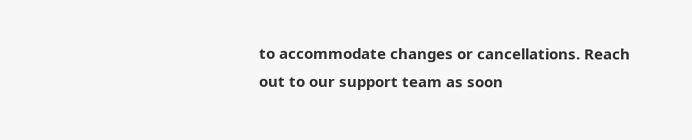to accommodate changes or cancellations. Reach out to our support team as soon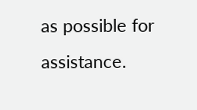as possible for assistance.